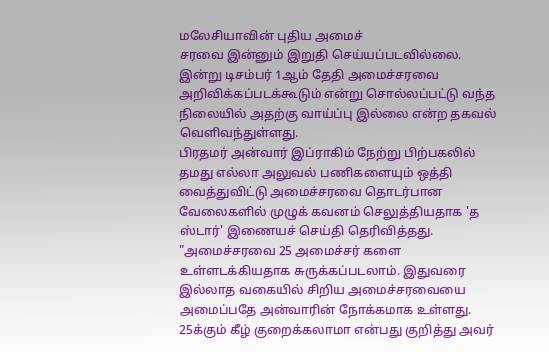மலேசியாவின் புதிய அமைச்
சரவை இன்னும் இறுதி செய்யப்படவில்லை. இன்று டிசம்பர் 1ஆம் தேதி அமைச்சரவை அறிவிக்கப்படக்கூடும் என்று சொல்லப்பட்டு வந்த நிலையில் அதற்கு வாய்ப்பு இல்லை என்ற தகவல் வெளிவந்துள்ளது.
பிரதமர் அன்வார் இப்ராகிம் நேற்று பிற்பகலில் தமது எல்லா அலுவல் பணிகளையும் ஒத்தி வைத்துவிட்டு அமைச்சரவை தொடர்பான வேலைகளில் முழுக் கவனம் செலுத்தியதாக 'த ஸ்டார்' இணையச் செய்தி தெரிவித்தது.
"அமைச்சரவை 25 அமைச்சர் களை உள்ளடக்கியதாக சுருக்கப்படலாம். இதுவரை இல்லாத வகையில் சிறிய அமைச்சரவையை அமைப்பதே அன்வாரின் நோக்கமாக உள்ளது. 25க்கும் கீழ் குறைக்கலாமா என்பது குறித்து அவர்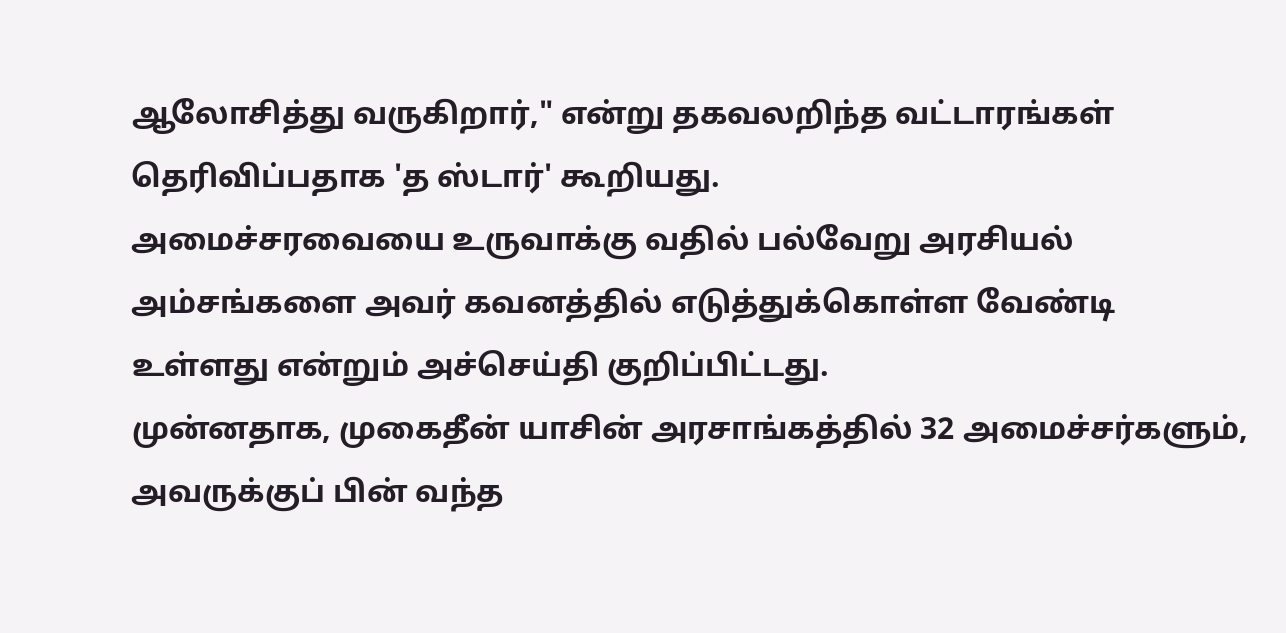ஆலோசித்து வருகிறார்," என்று தகவலறிந்த வட்டாரங்கள் தெரிவிப்பதாக 'த ஸ்டார்' கூறியது.
அமைச்சரவையை உருவாக்கு வதில் பல்வேறு அரசியல் அம்சங்களை அவர் கவனத்தில் எடுத்துக்கொள்ள வேண்டி உள்ளது என்றும் அச்செய்தி குறிப்பிட்டது.
முன்னதாக, முகைதீன் யாசின் அரசாங்கத்தில் 32 அமைச்சர்களும், அவருக்குப் பின் வந்த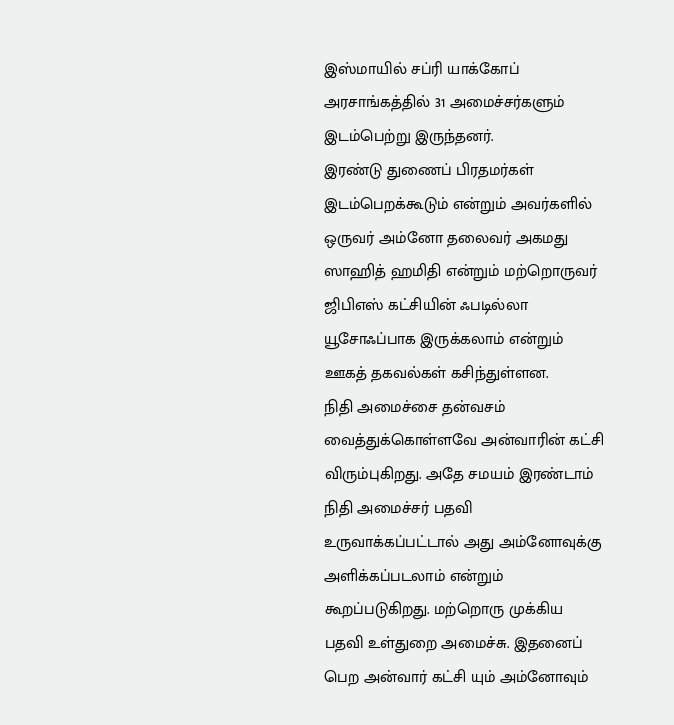இஸ்மாயில் சப்ரி யாக்கோப் அரசாங்கத்தில் 31 அமைச்சர்களும் இடம்பெற்று இருந்தனர்.
இரண்டு துணைப் பிரதமர்கள் இடம்பெறக்கூடும் என்றும் அவர்களில் ஒருவர் அம்னோ தலைவர் அகமது ஸாஹித் ஹமிதி என்றும் மற்றொருவர் ஜிபிஎஸ் கட்சியின் ஃபடில்லா யூசோஃப்பாக இருக்கலாம் என்றும் ஊகத் தகவல்கள் கசிந்துள்ளன.
நிதி அமைச்சை தன்வசம் வைத்துக்கொள்ளவே அன்வாரின் கட்சி விரும்புகிறது. அதே சமயம் இரண்டாம் நிதி அமைச்சர் பதவி உருவாக்கப்பட்டால் அது அம்னோவுக்கு அளிக்கப்படலாம் என்றும் கூறப்படுகிறது. மற்றொரு முக்கிய பதவி உள்துறை அமைச்சு. இதனைப் பெற அன்வார் கட்சி யும் அம்னோவும்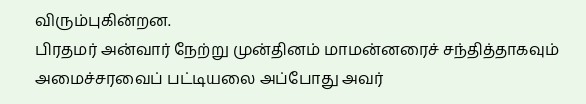விரும்புகின்றன.
பிரதமர் அன்வார் நேற்று முன்தினம் மாமன்னரைச் சந்தித்தாகவும் அமைச்சரவைப் பட்டியலை அப்போது அவர்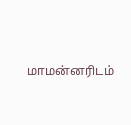மாமன்னரிடம்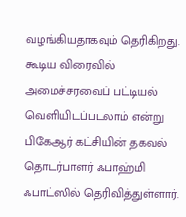வழங்கியதாகவும் தெரிகிறது.
கூடிய விரைவில் அமைச்சரவைப் பட்டியல் வெளியிடப்படலாம் என்று பிகேஆர் கட்சியின் தகவல் தொடர்பாளர் ஃபாஹ்மி ஃபாட்ஸில் தெரிவித்துள்ளார்.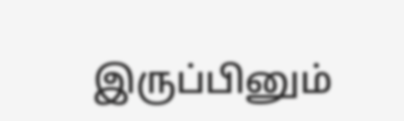இருப்பினும்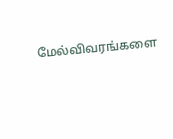மேல்விவரங்களை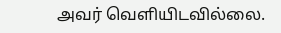அவர் வெளியிடவில்லை.